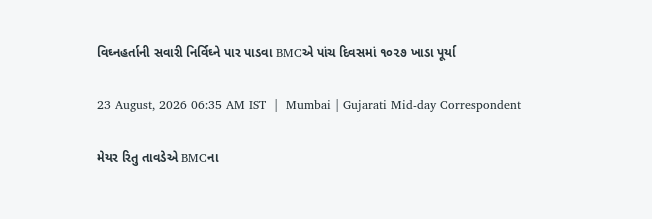વિઘ્નહર્તાની સવારી નિર્વિઘ્ને પાર પાડવા BMCએ પાંચ દિવસમાં ૧૦૨૭ ખાડા પૂર્યા

23 August, 2026 06:35 AM IST  |  Mumbai | Gujarati Mid-day Correspondent

મેયર રિતુ તાવડેએ BMCના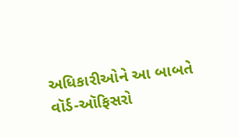અધિકારીઓને આ બાબતે વૉર્ડ-ઑફિસરો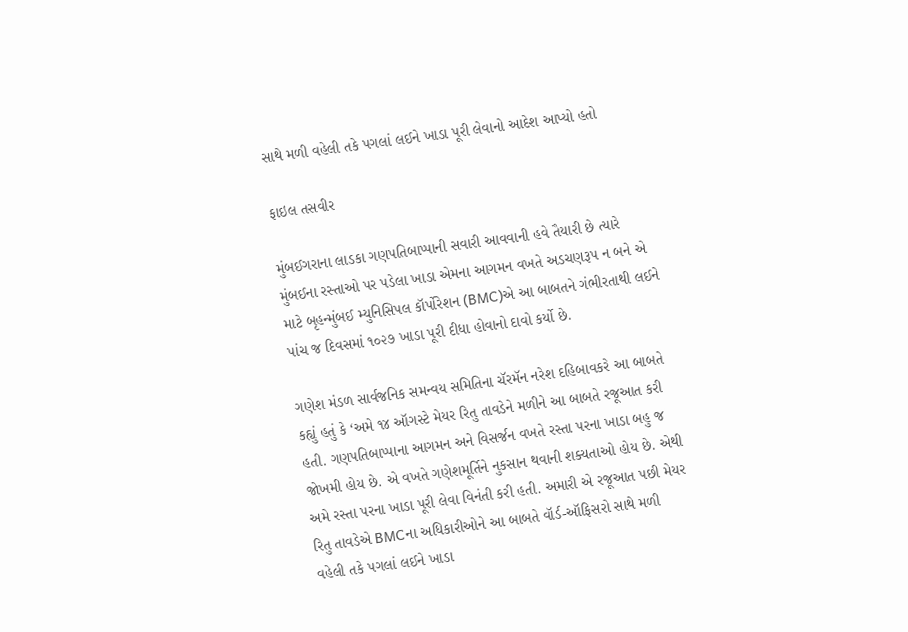સાથે મળી વહેલી તકે પગલાં લઈને ખાડા પૂરી લેવાનો આદેશ આપ્યો હતો

ફાઇલ તસવીર

મુંબઈગરાના લાડકા ગણપતિબાપ્પાની સવારી આવવાની હવે તૈયારી છે ત્યારે મુંબઈના રસ્તાઓ પર પડેલા ખાડા એમના આગમન વખતે અડચણરૂપ ન બને એ માટે બૃહન્મુંબઈ મ્યુનિસિપલ કૉર્પોરેશન (BMC)એ આ બાબતને ગંભીરતાથી લઈને પાંચ જ દિવસમાં ૧૦૨૭ ખાડા પૂરી દીધા હોવાનો દાવો કર્યો છે.

ગણેશ મંડળ સાર્વજનિક સમન્વય સમિતિના ચૅરમૅન નરેશ દહિબાવકરે આ બાબતે કહ્યું હતું કે ‘અમે ૧૪ ઑગસ્ટે મેયર રિતુ તાવડેને મળીને આ બાબતે રજૂઆત કરી હતી. ગણપતિબાપ્પાના આગમન અને વિસર્જન વખતે રસ્તા પરના ખાડા બહુ જ જોખમી હોય છે. એ વખતે ગણેશમૂર્તિને નુકસાન થવાની શક્યતાઓ હોય છે. એથી અમે રસ્તા પરના ખાડા પૂરી લેવા વિનંતી કરી હતી. અમારી એ રજૂઆત પછી મેયર રિતુ તાવડેએ BMCના અધિકારીઓને આ બાબતે વૉર્ડ-ઑફિસરો સાથે મળી વહેલી તકે પગલાં લઈને ખાડા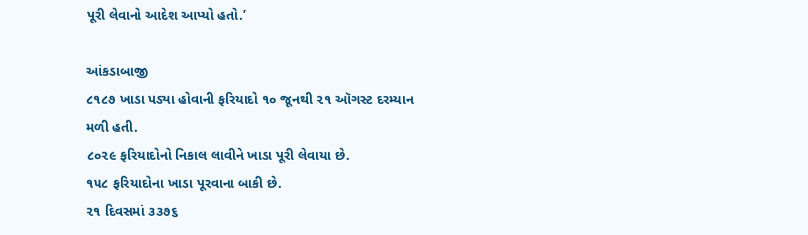પૂરી લેવાનો આદેશ આપ્યો હતો.’

આંકડાબાજી
૮૧૮૭ ખાડા પડ્યા હોવાની ફરિયાદો ૧૦ જૂનથી ૨૧ ઑગસ્ટ દરમ્યાન મળી હતી.
૮૦૨૯ ફરિયાદોનો નિકાલ લાવીને ખાડા પૂરી લેવાયા છે.
૧૫૮ ફરિયાદોના ખાડા પૂરવાના બાકી છે.
૨૧ દિવસમાં ૩૩૭૬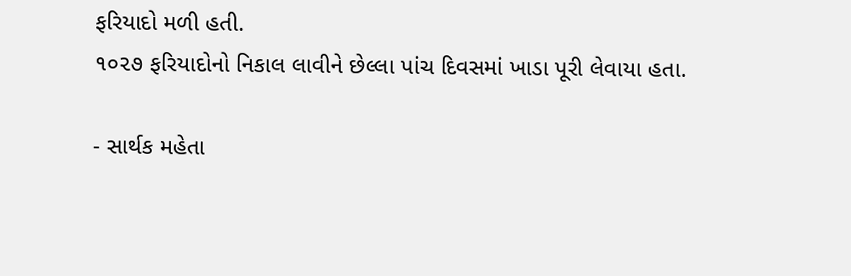ફરિયાદો મળી હતી.
૧૦૨૭ ફરિયાદોનો નિકાલ લાવીને છેલ્લા પાંચ દિવસમાં ખાડા પૂરી લેવાયા હતા.

- સાર્થક મહેતા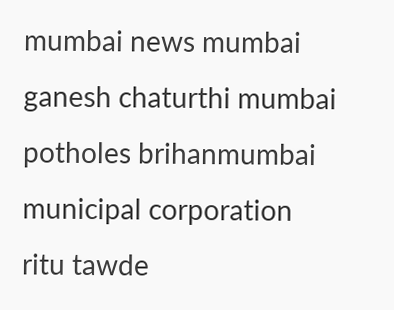mumbai news mumbai ganesh chaturthi mumbai potholes brihanmumbai municipal corporation ritu tawde